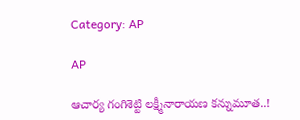Category: AP

AP

ఆచార్య గంగిశెట్టి లక్ష్మీనారాయణ కన్నుమూత..!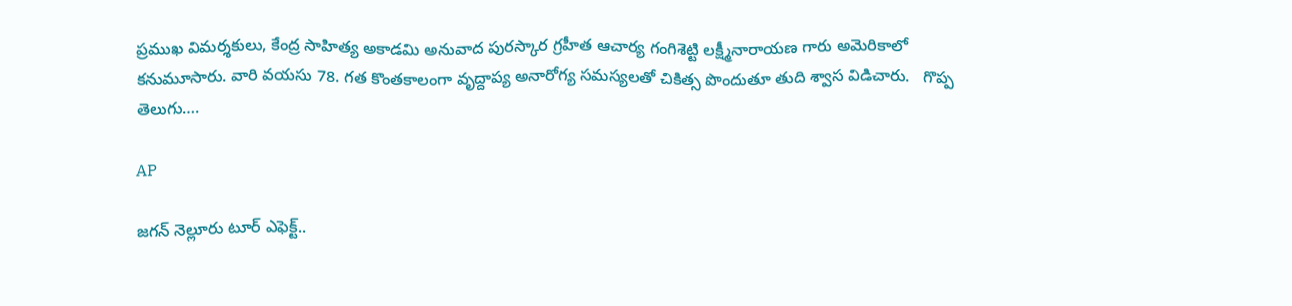ప్రముఖ విమర్శకులు, కేంద్ర సాహిత్య అకాడమి అనువాద పురస్కార గ్రహీత ఆచార్య గంగిశెట్టి లక్ష్మీనారాయణ గారు అమెరికాలో కనుమూసారు. వారి వయసు 78. గత కొంతకాలంగా వృద్దాప్య అనారోగ్య సమస్యలతో చికిత్స పొందుతూ తుది శ్వాస విడిచారు.   గొప్ప తెలుగు….

AP

జగన్ నెల్లూరు టూర్ ఎఫెక్ట్..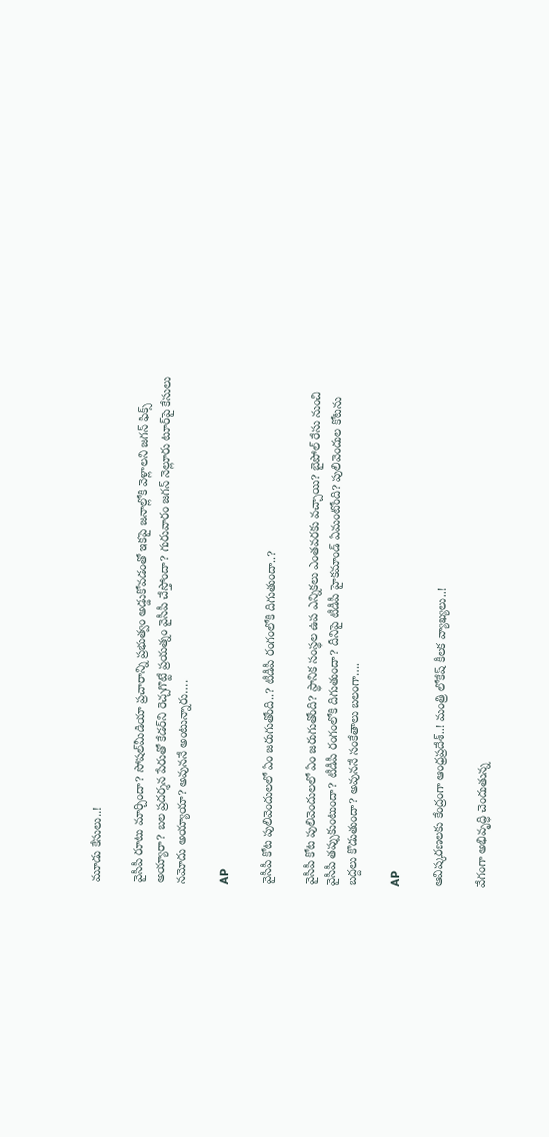మూడు కేసులు..!

వైసీపీ రూటు మార్చిందా? సోషల్‌మీడియా ప్రచారాన్ని ప్రభుత్వం అడ్డుకోవడంతో ఇకపై జనాల్లోకి వెళ్లాలని జగన్ ఫిక్స్ అయ్యారా? బల ప్రదర్శన పేరుతో కేడర్‌ని రెచ్చగొట్టే ప్రయత్నం వైసీపీ చేస్తోందా? గురువారం జగన్ నెల్లూరు టూర్‌పై కేసులు నమోదు అయ్యాయా? అవుననే అంటున్నారు….

AP

వైసీపీ కోట పులివెందులలో ఏం జరుగుతోంది..? టీడీపీ రంగంలోకి దిగుతుందా..?

వైసీపీ కోట పులివెందులలో ఏం జరుగుతోంది? స్థానిక సంస్థల ఉప ఎన్నికలు ఎంతవరకు వచ్చాయి? బైపోల్ రేసు నుంచి వైసీపీ తప్పుకుంటుందా? టీడీపీ రంగంలోకి దిగుతుందా? దీనిపై టీడీపీ హైకమాండ్ ఏమంటోంది? పులివెందుల కోటను బద్దలు కొడుతుందా? అవుననే సంకేతాలు బలంగా….

AP

ఆవిష్కరణలకు కేంద్రంగా ఆంధ్రప్రదేశ్..! మంత్రి లోకేష్ కీలక వ్యాఖ్యలు..!

వేగంగా అభివృద్ధి చెందుతున్న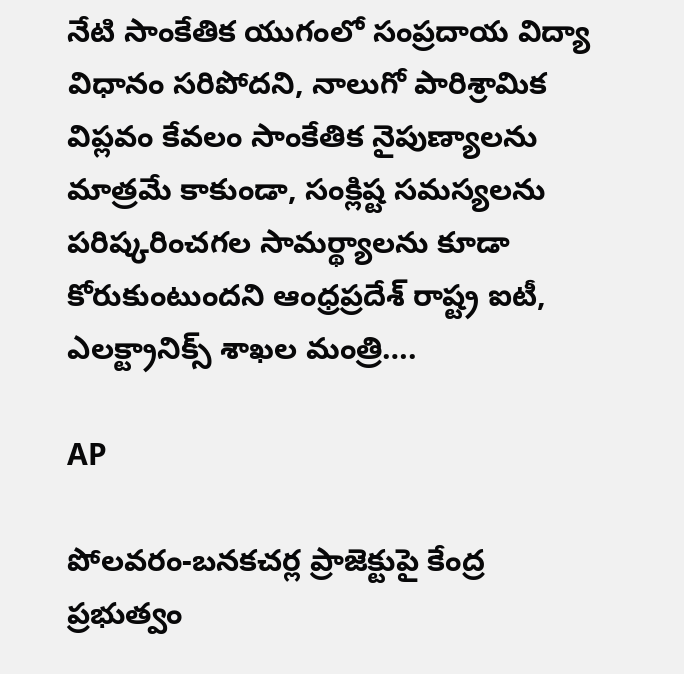నేటి సాంకేతిక యుగంలో సంప్రదాయ విద్యా విధానం సరిపోదని, నాలుగో పారిశ్రామిక విప్లవం కేవలం సాంకేతిక నైపుణ్యాలను మాత్రమే కాకుండా, సంక్లిష్ట సమస్యలను పరిష్కరించగల సామర్థ్యాలను కూడా కోరుకుంటుందని ఆంధ్రప్రదేశ్ రాష్ట్ర ఐటీ, ఎలక్ట్రానిక్స్ శాఖల మంత్రి….

AP

పోలవరం-బనకచర్ల ప్రాజెక్టుపై కేంద్ర ప్రభుత్వం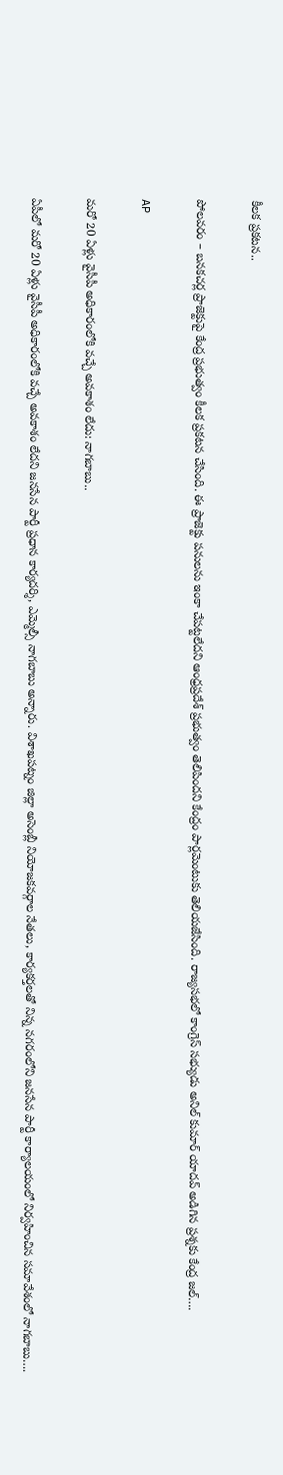కీలక ప్రకటన..

పోలవరం – బనకచర్ల ప్రాజెక్టుపై కేంద్ర ప్రభుత్వం కీలక ప్రకటన చేసింది. ఈ ప్రాజెక్టు పనులను ఇంకా చేపట్టలేదని ఆంధ్రప్రదేశ్ ప్రభుత్వం తెలిపిందని కేంద్రం పార్లమెంటుకు తెలియజేసింది. రాజ్యసభలో కాంగ్రెస్ సభ్యుడు అనిల్ కుమార్ యాదవ్ అడిగిన ప్రశ్నకు కేంద్ర జల్….

AP

మ‌రో 20 ఏళ్లు వైసీపీ అధికారంలోకి వ‌చ్చే అవ‌కాశం లేదు: నాగబాబు..

ఏపీలో మ‌రో 20 ఏళ్లు వైసీపీ అధికారంలోకి వ‌చ్చే అవ‌కాశం లేదని జ‌న‌సేన పార్టీ ప్ర‌ధాన కార్య‌ద‌ర్శి, ఎమ్మెల్సీ నాగ‌బాబు అన్నారు. విశాఖ‌ప‌ట్నం జిల్లా అసెంబ్లీ నియోజ‌కవ‌ర్గాల నేత‌లు, కార్య‌క‌ర్త‌ల‌తో నిన్న న‌గ‌రంలోని జ‌న‌సేన పార్టీ కార్యాల‌యంలో నిర్వ‌హించిన స‌మావేశంలో నాగబాబు….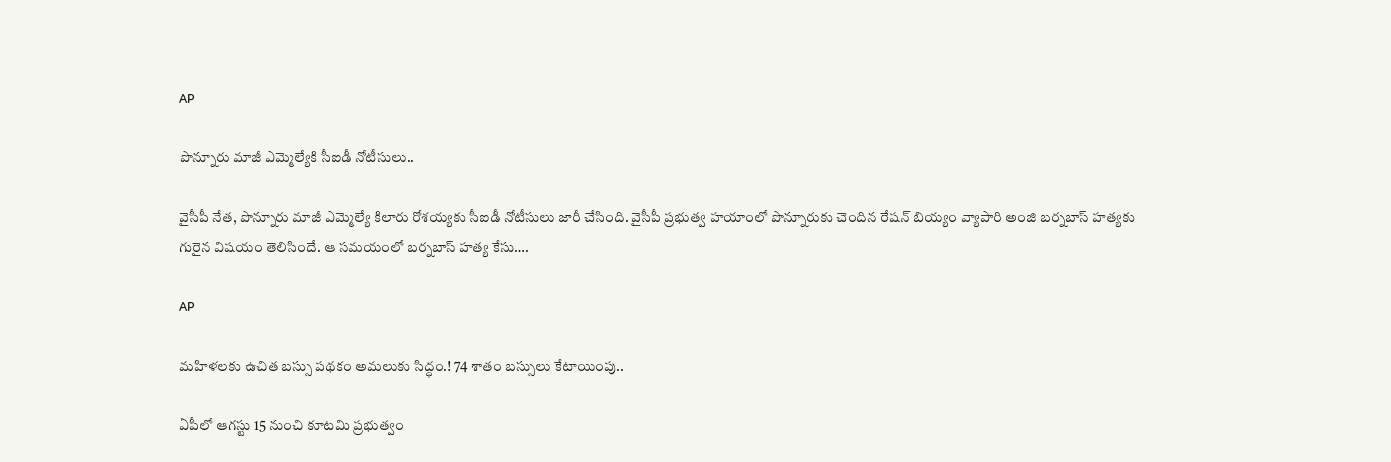AP

పొన్నూరు మాజీ ఎమ్మెల్యేకి సీఐడీ నోటీసులు..

వైసీపీ నేత, పొన్నూరు మాజీ ఎమ్మెల్యే కిలారు రోశయ్యకు సీఐడీ నోటీసులు జారీ చేసింది. వైసీపీ ప్రభుత్వ హయాంలో పొన్నూరుకు చెందిన రేషన్ బియ్యం వ్యాపారి అంజి బర్నబాస్ హత్యకు గురైన విషయం తెలిసిందే. ఆ సమయంలో బర్నబాస్ హత్య కేసు….

AP

మ‌హిళ‌ల‌కు ఉచిత బ‌స్సు పథకం అమ‌లుకు సిద్ధం.! 74 శాతం బ‌స్సులు కేటాయింపు..

ఏపీలో ఆగ‌స్టు 15 నుంచి కూట‌మి ప్ర‌భుత్వం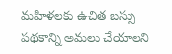మ‌హిళ‌ల‌కు ఉచిత బ‌స్సు ప‌థ‌కాన్ని అమ‌లు చేయాల‌ని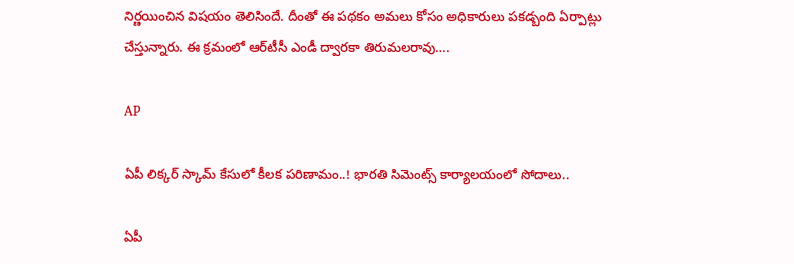నిర్ణ‌యించిన‌ విష‌యం తెలిసిందే. దీంతో ఈ ప‌థ‌కం అమ‌లు కోసం అధికారులు ప‌క‌డ్బంది ఏర్పాట్లు చేస్తున్నారు. ఈ క్ర‌మంలో ఆర్‌టీసీ ఎండీ ద్వార‌కా తిరుమ‌ల‌రావు….

AP

ఏపీ లిక్కర్ స్కామ్ కేసులో కీలక పరిణామం..! భారతి సిమెంట్స్ కార్యాలయంలో సోదాలు..

ఏపీ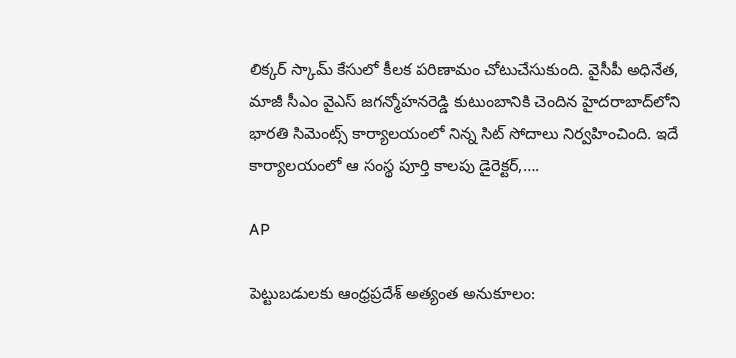లిక్కర్ స్కామ్ కేసులో కీలక పరిణామం చోటుచేసుకుంది. వైసీపీ అధినేత, మాజీ సీఎం వైఎస్ జగన్మోహనరెడ్డి కుటుంబానికి చెందిన హైదరాబాద్‌లోని భారతి సిమెంట్స్ కార్యాలయంలో నిన్న సిట్ సోదాలు నిర్వహించింది. ఇదే కార్యాలయంలో ఆ సంస్థ పూర్తి కాలపు డైరెక్టర్,….

AP

పెట్టుబడులకు ఆంధ్రప్రదేశ్ అత్యంత అనుకూలం: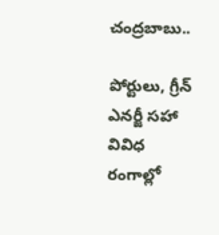చంద్రబాబు..

పోర్టులు, గ్రీన్ ఎనర్జీ సహా వివిధ రంగాల్లో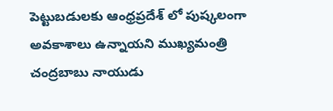పెట్టుబడులకు ఆంధ్రప్రదేశ్ లో పుష్కలంగా అవకాశాలు ఉన్నాయని ముఖ్యమంత్రి చంద్రబాబు నాయుడు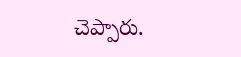చెప్పారు.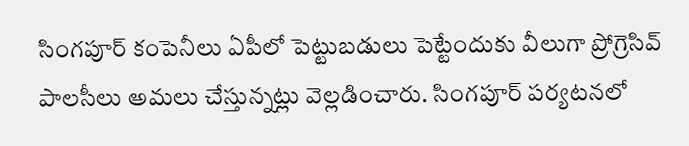సింగపూర్ కంపెనీలు ఏపీలో పెట్టుబడులు పెట్టేందుకు వీలుగా ప్రోగ్రెసివ్ పాలసీలు అమలు చేస్తున్నట్లు వెల్లడించారు. సింగపూర్ పర్యటనలో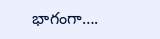భాగంగా….